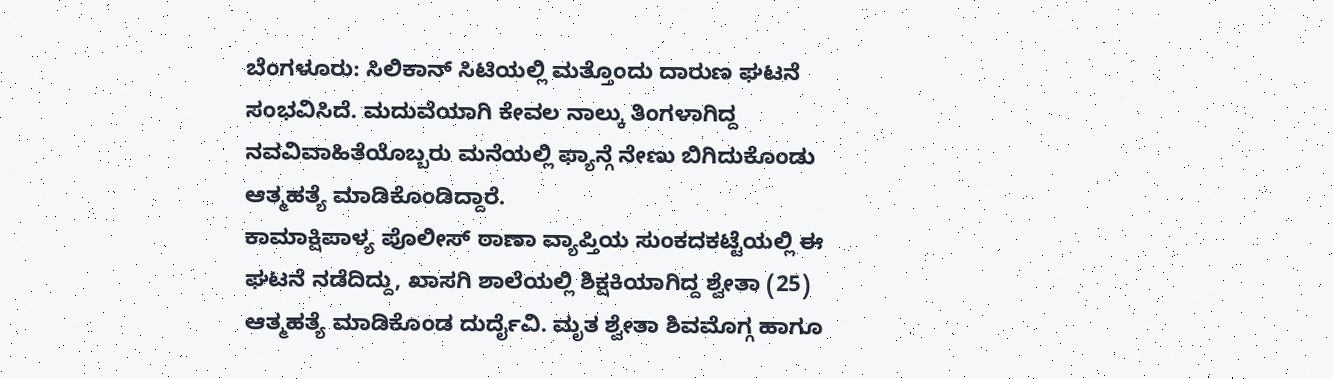ಬೆಂಗಳೂರು: ಸಿಲಿಕಾನ್ ಸಿಟಿಯಲ್ಲಿ ಮತ್ತೊಂದು ದಾರುಣ ಘಟನೆ ಸಂಭವಿಸಿದೆ. ಮದುವೆಯಾಗಿ ಕೇವಲ ನಾಲ್ಕು ತಿಂಗಳಾಗಿದ್ದ ನವವಿವಾಹಿತೆಯೊಬ್ಬರು ಮನೆಯಲ್ಲಿ ಫ್ಯಾನ್ಗೆ ನೇಣು ಬಿಗಿದುಕೊಂಡು ಆತ್ಮಹತ್ಯೆ ಮಾಡಿಕೊಂಡಿದ್ದಾರೆ.
ಕಾಮಾಕ್ಷಿಪಾಳ್ಯ ಪೊಲೀಸ್ ಠಾಣಾ ವ್ಯಾಪ್ತಿಯ ಸುಂಕದಕಟ್ಟೆಯಲ್ಲಿ ಈ ಘಟನೆ ನಡೆದಿದ್ದು, ಖಾಸಗಿ ಶಾಲೆಯಲ್ಲಿ ಶಿಕ್ಷಕಿಯಾಗಿದ್ದ ಶ್ವೇತಾ (25) ಆತ್ಮಹತ್ಯೆ ಮಾಡಿಕೊಂಡ ದುರ್ದೈವಿ. ಮೃತ ಶ್ವೇತಾ ಶಿವಮೊಗ್ಗ ಹಾಗೂ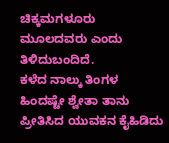ಚಿಕ್ಕಮಗಳೂರು ಮೂಲದವರು ಎಂದು ತಿಳಿದುಬಂದಿದೆ.
ಕಳೆದ ನಾಲ್ಕು ತಿಂಗಳ ಹಿಂದಷ್ಟೇ ಶ್ವೇತಾ ತಾನು ಪ್ರೀತಿಸಿದ ಯುವಕನ ಕೈಹಿಡಿದು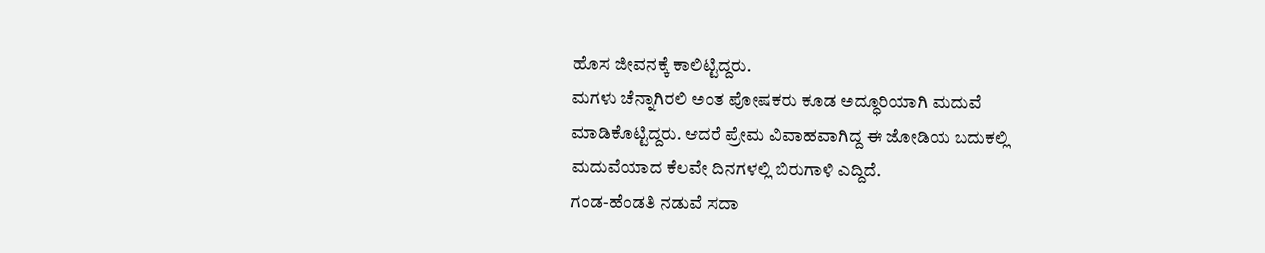ಹೊಸ ಜೀವನಕ್ಕೆ ಕಾಲಿಟ್ಟಿದ್ದರು.
ಮಗಳು ಚೆನ್ನಾಗಿರಲಿ ಅಂತ ಪೋಷಕರು ಕೂಡ ಅದ್ಧೂರಿಯಾಗಿ ಮದುವೆ ಮಾಡಿಕೊಟ್ಟಿದ್ದರು. ಆದರೆ ಪ್ರೇಮ ವಿವಾಹವಾಗಿದ್ದ ಈ ಜೋಡಿಯ ಬದುಕಲ್ಲಿ ಮದುವೆಯಾದ ಕೆಲವೇ ದಿನಗಳಲ್ಲಿ ಬಿರುಗಾಳಿ ಎದ್ದಿದೆ.
ಗಂಡ-ಹೆಂಡತಿ ನಡುವೆ ಸದಾ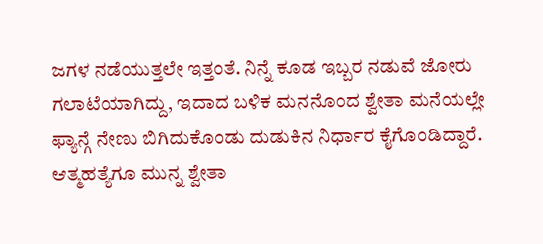ಜಗಳ ನಡೆಯುತ್ತಲೇ ಇತ್ತಂತೆ. ನಿನ್ನೆ ಕೂಡ ಇಬ್ಬರ ನಡುವೆ ಜೋರು ಗಲಾಟೆಯಾಗಿದ್ದು, ಇದಾದ ಬಳಿಕ ಮನನೊಂದ ಶ್ವೇತಾ ಮನೆಯಲ್ಲೇ ಫ್ಯಾನ್ಗೆ ನೇಣು ಬಿಗಿದುಕೊಂಡು ದುಡುಕಿನ ನಿರ್ಧಾರ ಕೈಗೊಂಡಿದ್ದಾರೆ.
ಆತ್ಮಹತ್ಯೆಗೂ ಮುನ್ನ ಶ್ವೇತಾ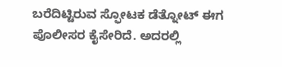ಬರೆದಿಟ್ಟಿರುವ ಸ್ಫೋಟಕ ಡೆತ್ನೋಟ್ ಈಗ ಪೊಲೀಸರ ಕೈಸೇರಿದೆ. ಅದರಲ್ಲಿ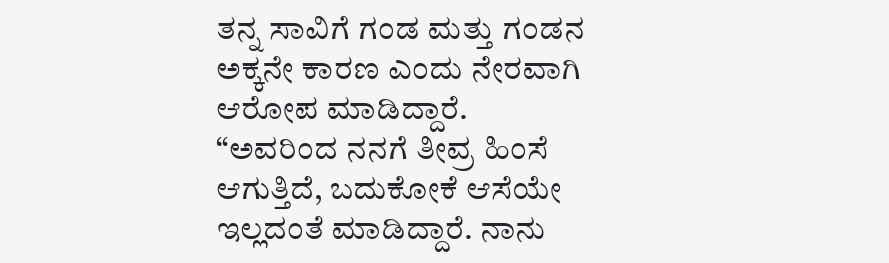ತನ್ನ ಸಾವಿಗೆ ಗಂಡ ಮತ್ತು ಗಂಡನ ಅಕ್ಕನೇ ಕಾರಣ ಎಂದು ನೇರವಾಗಿ ಆರೋಪ ಮಾಡಿದ್ದಾರೆ.
“ಅವರಿಂದ ನನಗೆ ತೀವ್ರ ಹಿಂಸೆ ಆಗುತ್ತಿದೆ, ಬದುಕೋಕೆ ಆಸೆಯೇ ಇಲ್ಲದಂತೆ ಮಾಡಿದ್ದಾರೆ. ನಾನು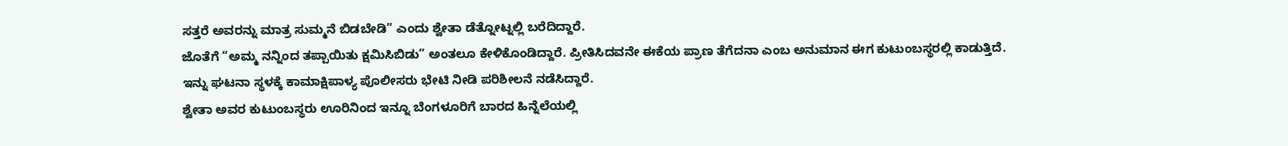ಸತ್ತರೆ ಅವರನ್ನು ಮಾತ್ರ ಸುಮ್ಮನೆ ಬಿಡಬೇಡಿ” ಎಂದು ಶ್ವೇತಾ ಡೆತ್ನೋಟ್ನಲ್ಲಿ ಬರೆದಿದ್ದಾರೆ.
ಜೊತೆಗೆ “ಅಮ್ಮ ನನ್ನಿಂದ ತಪ್ಪಾಯಿತು ಕ್ಷಮಿಸಿಬಿಡು” ಅಂತಲೂ ಕೇಳಿಕೊಂಡಿದ್ದಾರೆ. ಪ್ರೀತಿಸಿದವನೇ ಈಕೆಯ ಪ್ರಾಣ ತೆಗೆದನಾ ಎಂಬ ಅನುಮಾನ ಈಗ ಕುಟುಂಬಸ್ಥರಲ್ಲಿ ಕಾಡುತ್ತಿದೆ.
ಇನ್ನು ಘಟನಾ ಸ್ಥಳಕ್ಕೆ ಕಾಮಾಕ್ಷಿಪಾಳ್ಯ ಪೊಲೀಸರು ಭೇಟಿ ನೀಡಿ ಪರಿಶೀಲನೆ ನಡೆಸಿದ್ದಾರೆ.
ಶ್ವೇತಾ ಅವರ ಕುಟುಂಬಸ್ಥರು ಊರಿನಿಂದ ಇನ್ನೂ ಬೆಂಗಳೂರಿಗೆ ಬಾರದ ಹಿನ್ನೆಲೆಯಲ್ಲಿ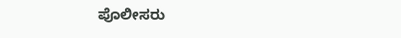ಪೊಲೀಸರು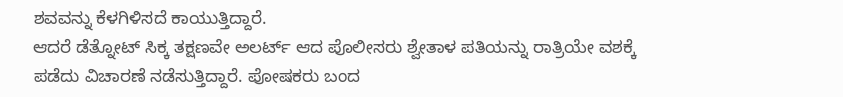ಶವವನ್ನು ಕೆಳಗಿಳಿಸದೆ ಕಾಯುತ್ತಿದ್ದಾರೆ.
ಆದರೆ ಡೆತ್ನೋಟ್ ಸಿಕ್ಕ ತಕ್ಷಣವೇ ಅಲರ್ಟ್ ಆದ ಪೊಲೀಸರು ಶ್ವೇತಾಳ ಪತಿಯನ್ನು ರಾತ್ರಿಯೇ ವಶಕ್ಕೆ ಪಡೆದು ವಿಚಾರಣೆ ನಡೆಸುತ್ತಿದ್ದಾರೆ. ಪೋಷಕರು ಬಂದ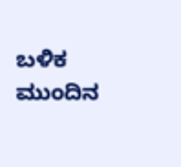ಬಳಿಕ ಮುಂದಿನ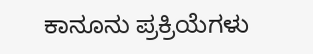ಕಾನೂನು ಪ್ರಕ್ರಿಯೆಗಳು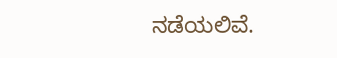ನಡೆಯಲಿವೆ.